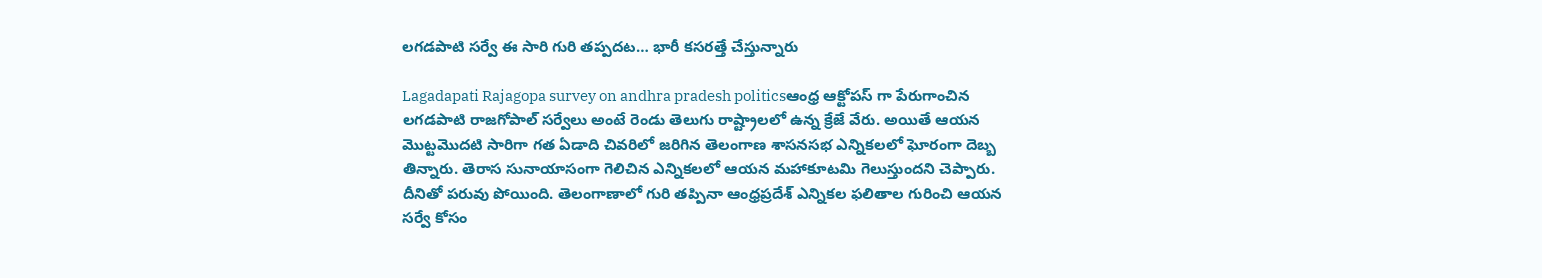లగడపాటి సర్వే ఈ సారి గురి తప్పదట… భారీ కసరత్తే చేస్తున్నారు

Lagadapati Rajagopa survey on andhra pradesh politicsఆంధ్ర ఆక్టోపస్ గా పేరుగాంచిన లగడపాటి రాజగోపాల్ సర్వేలు అంటే రెండు తెలుగు రాష్ట్రాలలో ఉన్న క్రేజే వేరు. అయితే ఆయన మొట్టమొదటి సారిగా గత ఏడాది చివరిలో జరిగిన తెలంగాణ శాసనసభ ఎన్నికలలో ఘోరంగా దెబ్బ తిన్నారు. తెరాస సునాయాసంగా గెలిచిన ఎన్నికలలో ఆయన మహాకూటమి గెలుస్తుందని చెప్పారు. దీనితో పరువు పోయింది. తెలంగాణాలో గురి తప్పినా ఆంధ్రప్రదేశ్ ఎన్నికల ఫలితాల గురించి ఆయన సర్వే కోసం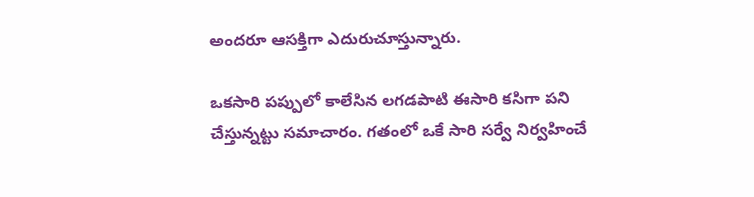అందరూ ఆసక్తిగా ఎదురుచూస్తున్నారు.

ఒకసారి పప్పులో కాలేసిన లగడపాటి ఈసారి కసిగా పని చేస్తున్నట్టు సమాచారం. గతంలో ఒకే సారి సర్వే నిర్వహించే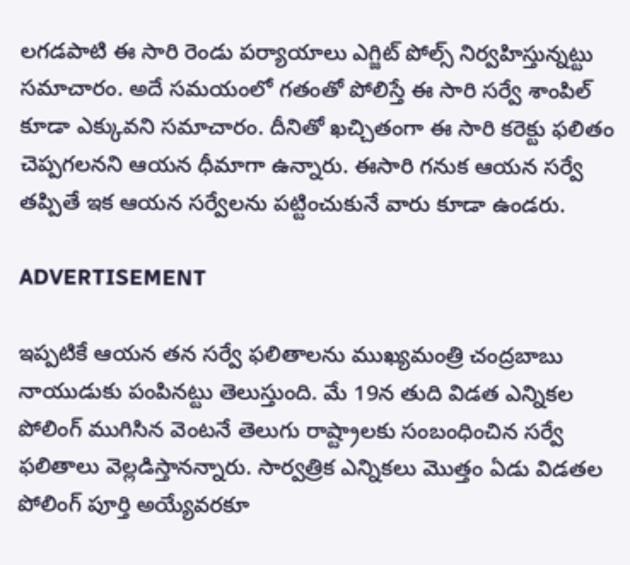లగడపాటి ఈ సారి రెండు పర్యాయాలు ఎగ్జిట్ పోల్స్ నిర్వహిస్తున్నట్టు సమాచారం. అదే సమయంలో గతంతో పోలిస్తే ఈ సారి సర్వే శాంపిల్ కూడా ఎక్కువని సమాచారం. దీనితో ఖచ్చితంగా ఈ సారి కరెక్టు ఫలితం చెప్పగలనని ఆయన ధీమాగా ఉన్నారు. ఈసారి గనుక ఆయన సర్వే తప్పితే ఇక ఆయన సర్వేలను పట్టించుకునే వారు కూడా ఉండరు.

ADVERTISEMENT

ఇప్పటికే ఆయన తన సర్వే ఫలితాలను ముఖ్యమంత్రి చంద్రబాబు నాయుడుకు పంపినట్టు తెలుస్తుంది. మే 19న తుది విడత ఎన్నికల పోలింగ్ ముగిసిన వెంటనే తెలుగు రాష్ట్రాలకు సంబంధించిన సర్వే ఫలితాలు వెల్లడిస్తానన్నారు. సార్వత్రిక ఎన్నికలు మొత్తం ఏడు విడతల పోలింగ్ పూర్తి అయ్యేవరకూ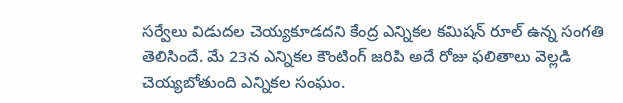సర్వేలు విడుదల చెయ్యకూడదని కేంద్ర ఎన్నికల కమిషన్ రూల్ ఉన్న సంగతి తెలిసిందే. మే 23న ఎన్నికల కౌంటింగ్ జరిపి అదే రోజు ఫలితాలు వెల్లడి చెయ్యబోతుంది ఎన్నికల సంఘం.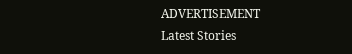ADVERTISEMENT
Latest Stories